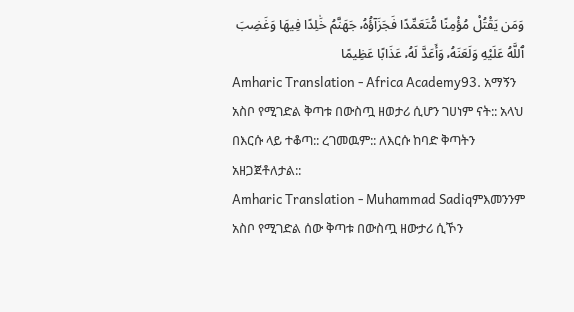وَمَن يَقْتُلْ مُؤْمِنًا مُّتَعَمِّدًا فَجَزَآؤُهُۥ جَهَنَّمُ خَٰلِدًا فِيهَا وَغَضِبَ ٱللَّهُ عَلَيْهِ وَلَعَنَهُۥ وَأَعَدَّ لَهُۥ عَذَابًا عَظِيمًا
Amharic Translation - Africa Academy93. አማኝን አስቦ የሚገድል ቅጣቱ በውስጧ ዘወታሪ ሲሆን ገሀነም ናት:: አላህ በእርሱ ላይ ተቆጣ:: ረገመዉም:: ለእርሱ ከባድ ቅጣትን አዘጋጀቶለታል::
Amharic Translation - Muhammad Sadiqምእመንንም አስቦ የሚገድል ሰው ቅጣቱ በውስጧ ዘውታሪ ሲኾን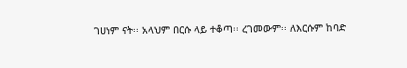ገሀነም ናት፡፡ አላህም በርሱ ላይ ተቆጣ፡፡ ረገመውም፡፡ ለእርሱም ከባድ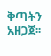ቅጣትን አዘጋጀ፡፡